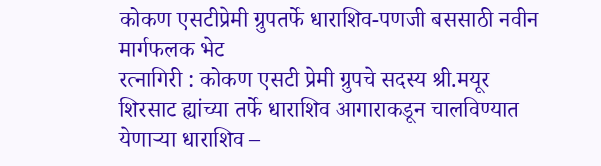कोकण एसटीप्रेमी ग्रुपतर्फे धाराशिव-पणजी बससाठी नवीन मार्गफलक भेट
रत्नागिरी : कोकण एसटी प्रेमी ग्रुपचे सदस्य श्री.मयूर शिरसाट ह्यांच्या तर्फे धाराशिव आगाराकडून चालविण्यात येणाऱ्या धाराशिव –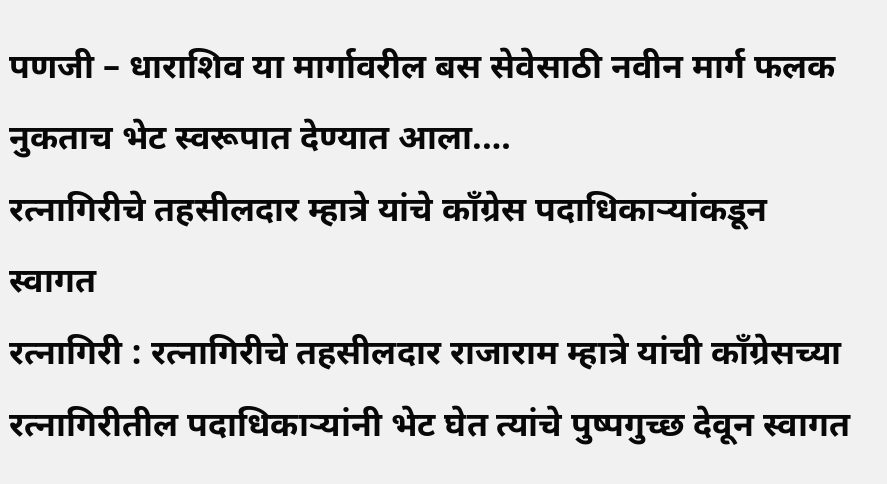पणजी – धाराशिव या मार्गावरील बस सेवेसाठी नवीन मार्ग फलक नुकताच भेट स्वरूपात देण्यात आला.…
रत्नागिरीचे तहसीलदार म्हात्रे यांचे काँग्रेस पदाधिकाऱ्यांकडून स्वागत
रत्नागिरी : रत्नागिरीचे तहसीलदार राजाराम म्हात्रे यांची काँग्रेसच्या रत्नागिरीतील पदाधिकाऱ्यांनी भेट घेत त्यांचे पुष्पगुच्छ देवून स्वागत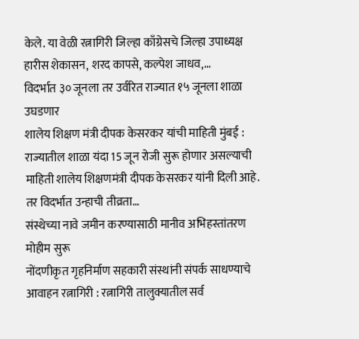केले. या वेळी रत्नागिरी जिल्हा काँग्रेसचे जिल्हा उपाध्यक्ष हारीस शेकासन, शरद कापसे, कल्पेश जाधव,…
विदर्भात ३० जूनला तर उर्वरित राज्यात १५ जूनला शाळा उघडणार
शालेय शिक्षण मंत्री दीपक केसरकर यांची माहिती मुंबई : राज्यातील शाळा यंदा 15 जून रोजी सुरू होणार असल्याची माहिती शालेय शिक्षणमंत्री दीपक केसरकर यांनी दिली आहे. तर विदर्भात उन्हाची तीव्रता…
संस्थेच्या नावे जमीन करण्यासाठी मानीव अभिहस्तांतरण मोहीम सुरू
नोंदणीकृत गृहनिर्माण सहकारी संस्थांनी संपर्क साधण्याचे आवाहन रत्नागिरी : रत्नागिरी तालुक्यातील सर्व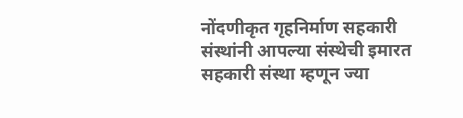नोंदणीकृत गृहनिर्माण सहकारी संस्थांनी आपल्या संस्थेची इमारत सहकारी संस्था म्हणून ज्या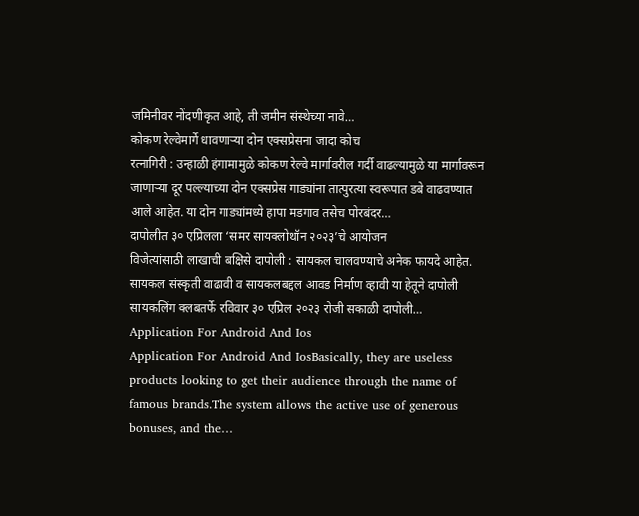जमिनीवर नोंदणीकृत आहे, ती जमीन संस्थेच्या नावे…
कोकण रेल्वेमार्गे धावणाऱ्या दोन एक्सप्रेसना जादा कोच
रत्नागिरी : उन्हाळी हंगामामुळे कोकण रेल्वे मार्गावरील गर्दी वाढल्यामुळे या मार्गावरून जाणाऱ्या दूर पल्ल्याच्या दोन एक्सप्रेस गाड्यांना तात्पुरत्या स्वरूपात डबे वाढवण्यात आले आहेत. या दोन गाड्यांमध्ये हापा मडगाव तसेच पोरबंदर…
दापोलीत ३० एप्रिलला ‘समर सायक्लोथॉन २०२३’चे आयोजन
विजेत्यांसाठी लाखाची बक्षिसे दापोली : सायकल चालवण्याचे अनेक फायदे आहेत. सायकल संस्कृती वाढावी व सायकलबद्दल आवड निर्माण व्हावी या हेतूने दापोली सायकलिंग क्लबतर्फे रविवार ३० एप्रिल २०२३ रोजी सकाळी दापोली…
Application For Android And Ios
Application For Android And IosBasically, they are useless products looking to get their audience through the name of famous brands.The system allows the active use of generous bonuses, and the…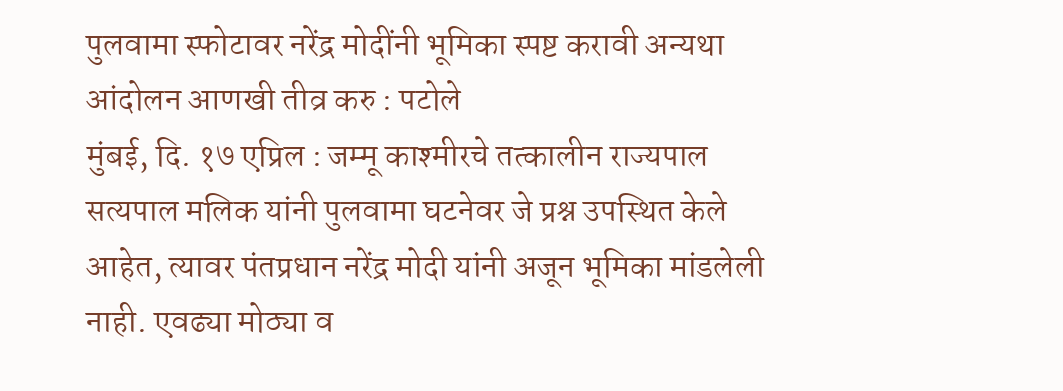पुलवामा स्फोटावर नरेंद्र मोदींनी भूमिका स्पष्ट करावी अन्यथा आंदोलन आणखी तीव्र करु : पटोले
मुंबई, दि. १७ एप्रिल : जम्मू काश्मीरचे तत्कालीन राज्यपाल सत्यपाल मलिक यांनी पुलवामा घटनेवर जे प्रश्न उपस्थित केले आहेत, त्यावर पंतप्रधान नरेंद्र मोदी यांनी अजून भूमिका मांडलेली नाही. एवढ्या मोठ्या व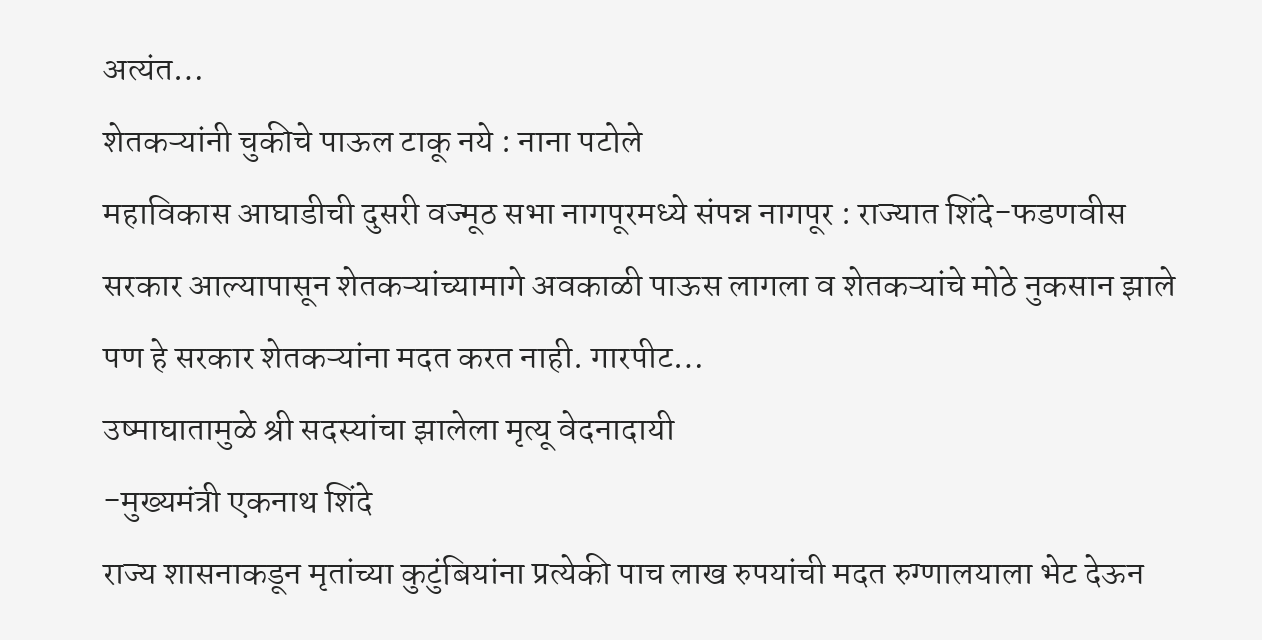अत्यंत…
शेतकऱ्यांनी चुकीचे पाऊल टाकू नये : नाना पटोले
महाविकास आघाडीची दुसरी वज्मूठ सभा नागपूरमध्ये संपन्न नागपूर : राज्यात शिंदे-फडणवीस सरकार आल्यापासून शेतकऱ्यांच्यामागे अवकाळी पाऊस लागला व शेतकऱ्यांचे मोठे नुकसान झाले पण हे सरकार शेतकऱ्यांना मदत करत नाही. गारपीट…
उष्माघातामुळे श्री सदस्यांचा झालेला मृत्यू वेदनादायी
-मुख्यमंत्री एकनाथ शिंदे
राज्य शासनाकडून मृतांच्या कुटुंबियांना प्रत्येकी पाच लाख रुपयांची मदत रुग्णालयाला भेट देऊन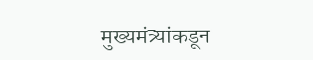मुख्यमंत्र्यांकडून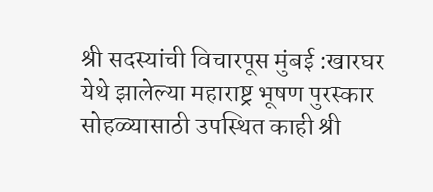श्री सदस्यांची विचारपूस मुंबई :खारघर येथे झालेल्या महाराष्ट्र भूषण पुरस्कार सोहळ्यासाठी उपस्थित काही श्री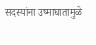सदस्यांना उष्माघातामुळे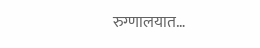रुग्णालयात…